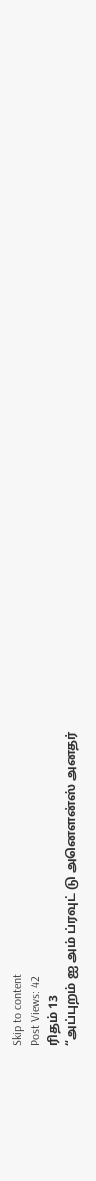Skip to content
Post Views: 42
ரிதம் 13
“அப்புறம் ஐ அம் ப்ரவுட் டு அனௌன்ஸ் அனதர்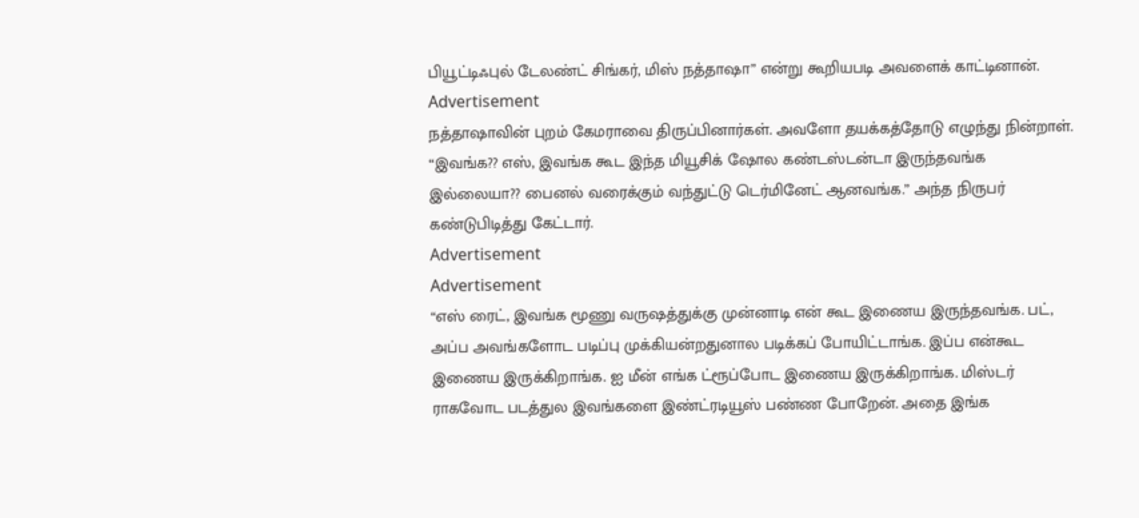பியூட்டிஃபுல் டேலண்ட் சிங்கர், மிஸ் நத்தாஷா” என்று கூறியபடி அவளைக் காட்டினான்.
Advertisement
நத்தாஷாவின் புறம் கேமராவை திருப்பினார்கள். அவளோ தயக்கத்தோடு எழுந்து நின்றாள்.
“இவங்க?? எஸ், இவங்க கூட இந்த மியூசிக் ஷோல கண்டஸ்டன்டா இருந்தவங்க இல்லையா?? பைனல் வரைக்கும் வந்துட்டு டெர்மினேட் ஆனவங்க.” அந்த நிருபர் கண்டுபிடித்து கேட்டார்.
Advertisement
Advertisement
“எஸ் ரைட், இவங்க மூணு வருஷத்துக்கு முன்னாடி என் கூட இணைய இருந்தவங்க. பட், அப்ப அவங்களோட படிப்பு முக்கியன்றதுனால படிக்கப் போயிட்டாங்க. இப்ப என்கூட இணைய இருக்கிறாங்க. ஐ மீன் எங்க ட்ரூப்போட இணைய இருக்கிறாங்க. மிஸ்டர் ராகவோட படத்துல இவங்களை இண்ட்ரடியூஸ் பண்ண போறேன். அதை இங்க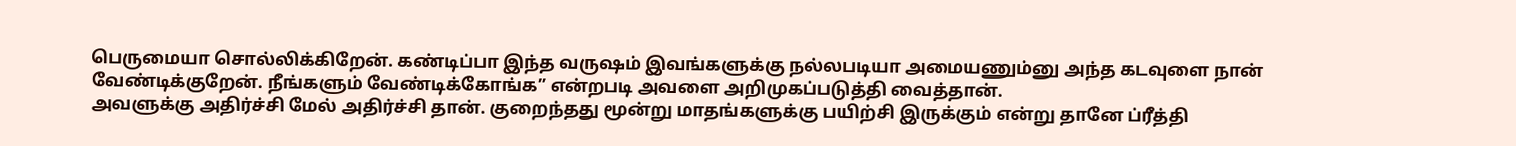பெருமையா சொல்லிக்கிறேன். கண்டிப்பா இந்த வருஷம் இவங்களுக்கு நல்லபடியா அமையணும்னு அந்த கடவுளை நான் வேண்டிக்குறேன். நீங்களும் வேண்டிக்கோங்க” என்றபடி அவளை அறிமுகப்படுத்தி வைத்தான்.
அவளுக்கு அதிர்ச்சி மேல் அதிர்ச்சி தான். குறைந்தது மூன்று மாதங்களுக்கு பயிற்சி இருக்கும் என்று தானே ப்ரீத்தி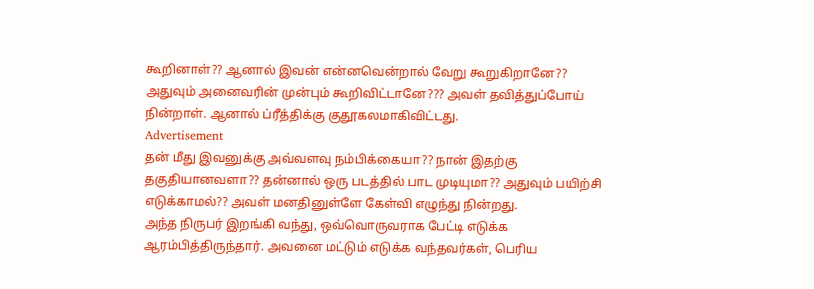கூறினாள்?? ஆனால் இவன் என்னவென்றால் வேறு கூறுகிறானே?? அதுவும் அனைவரின் முன்பும் கூறிவிட்டானே??? அவள் தவித்துப்போய் நின்றாள். ஆனால் ப்ரீத்திக்கு குதூகலமாகிவிட்டது.
Advertisement
தன் மீது இவனுக்கு அவ்வளவு நம்பிக்கையா?? நான் இதற்கு தகுதியானவளா?? தன்னால் ஒரு படத்தில் பாட முடியுமா?? அதுவும் பயிற்சி எடுக்காமல்?? அவள் மனதினுள்ளே கேள்வி எழுந்து நின்றது.
அந்த நிருபர் இறங்கி வந்து, ஒவ்வொருவராக பேட்டி எடுக்க ஆரம்பித்திருந்தார். அவனை மட்டும் எடுக்க வந்தவர்கள், பெரிய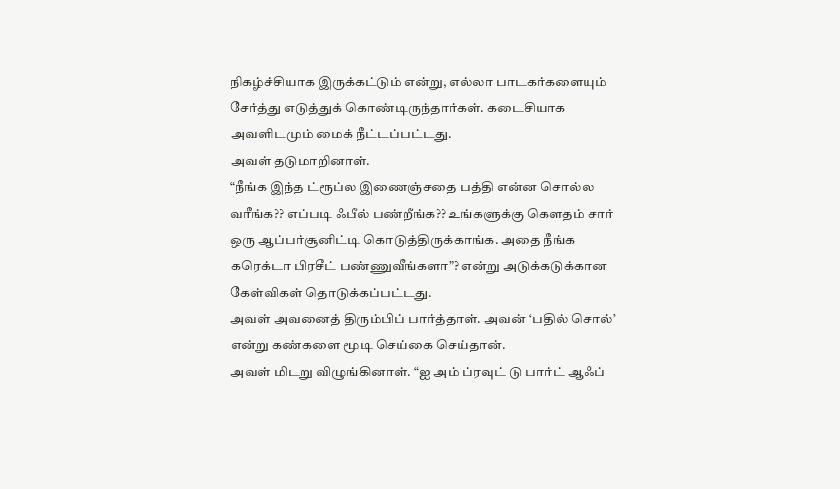நிகழ்ச்சியாக இருக்கட்டும் என்று, எல்லா பாடகர்களையும் சேர்த்து எடுத்துக் கொண்டிருந்தார்கள். கடைசியாக அவளிடமும் மைக் நீட்டப்பட்டது.
அவள் தடுமாறினாள்.
“நீங்க இந்த ட்ரூப்ல இணைஞ்சதை பத்தி என்ன சொல்ல வரீங்க?? எப்படி ஃபீல் பண்றீங்க?? உங்களுக்கு கௌதம் சார் ஒரு ஆப்பர்சூனிட்டி கொடுத்திருக்காங்க. அதை நீங்க கரெக்டா பிரசீட் பண்ணுவீங்களா”? என்று அடுக்கடுக்கான கேள்விகள் தொடுக்கப்பட்டது.
அவள் அவனைத் திரும்பிப் பார்த்தாள். அவன் ‘பதில் சொல்’ என்று கண்களை மூடி செய்கை செய்தான்.
அவள் மிடறு விழுங்கினாள். “ஐ அம் ப்ரவுட் டு பார்ட் ஆஃப்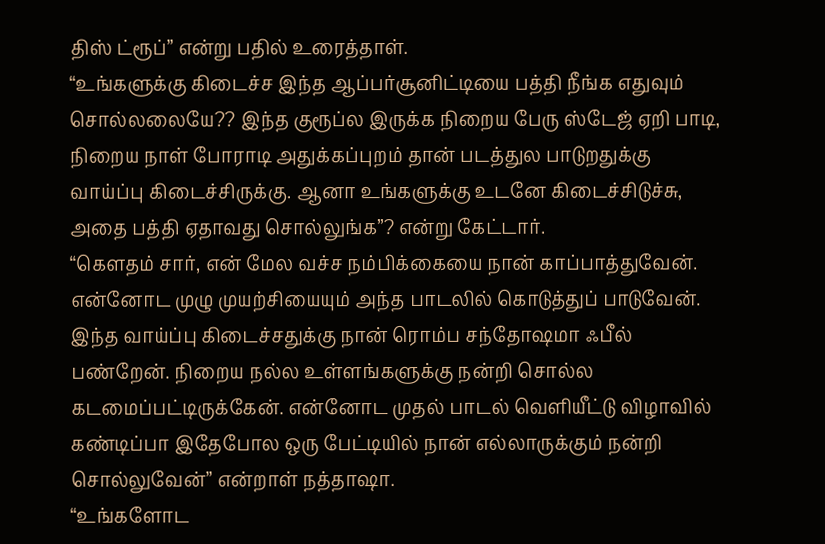திஸ் ட்ரூப்” என்று பதில் உரைத்தாள்.
“உங்களுக்கு கிடைச்ச இந்த ஆப்பர்சூனிட்டியை பத்தி நீங்க எதுவும் சொல்லலையே?? இந்த குரூப்ல இருக்க நிறைய பேரு ஸ்டேஜ் ஏறி பாடி, நிறைய நாள் போராடி அதுக்கப்புறம் தான் படத்துல பாடுறதுக்கு வாய்ப்பு கிடைச்சிருக்கு. ஆனா உங்களுக்கு உடனே கிடைச்சிடுச்சு, அதை பத்தி ஏதாவது சொல்லுங்க”? என்று கேட்டார்.
“கௌதம் சார், என் மேல வச்ச நம்பிக்கையை நான் காப்பாத்துவேன். என்னோட முழு முயற்சியையும் அந்த பாடலில் கொடுத்துப் பாடுவேன். இந்த வாய்ப்பு கிடைச்சதுக்கு நான் ரொம்ப சந்தோஷமா ஃபீல் பண்றேன். நிறைய நல்ல உள்ளங்களுக்கு நன்றி சொல்ல கடமைப்பட்டிருக்கேன். என்னோட முதல் பாடல் வெளியீட்டு விழாவில் கண்டிப்பா இதேபோல ஒரு பேட்டியில் நான் எல்லாருக்கும் நன்றி சொல்லுவேன்” என்றாள் நத்தாஷா.
“உங்களோட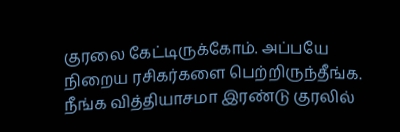குரலை கேட்டிருக்கோம். அப்பயே நிறைய ரசிகர்களை பெற்றிருந்தீங்க. நீங்க வித்தியாசமா இரண்டு குரலில்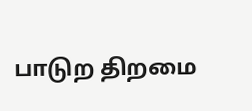பாடுற திறமை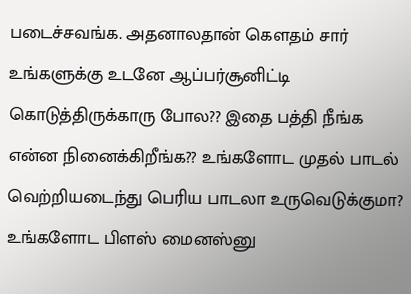படைச்சவங்க. அதனாலதான் கௌதம் சார் உங்களுக்கு உடனே ஆப்பர்சூனிட்டி கொடுத்திருக்காரு போல?? இதை பத்தி நீங்க என்ன நினைக்கிறீங்க?? உங்களோட முதல் பாடல் வெற்றியடைந்து பெரிய பாடலா உருவெடுக்குமா? உங்களோட பிளஸ் மைனஸ்னு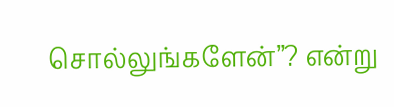சொல்லுங்களேன்”? என்று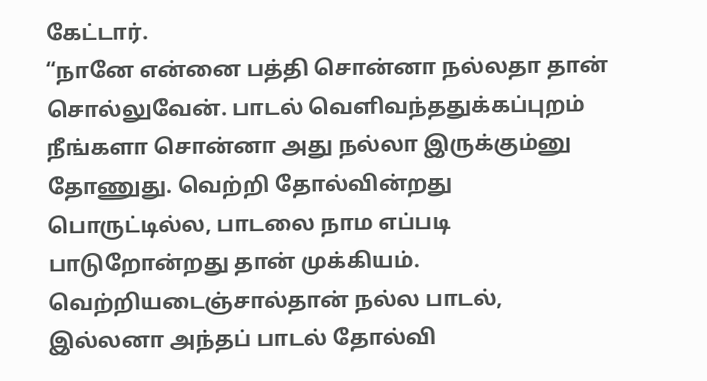கேட்டார்.
“நானே என்னை பத்தி சொன்னா நல்லதா தான் சொல்லுவேன். பாடல் வெளிவந்ததுக்கப்புறம் நீங்களா சொன்னா அது நல்லா இருக்கும்னு தோணுது. வெற்றி தோல்வின்றது பொருட்டில்ல, பாடலை நாம எப்படி பாடுறோன்றது தான் முக்கியம். வெற்றியடைஞ்சால்தான் நல்ல பாடல், இல்லனா அந்தப் பாடல் தோல்வி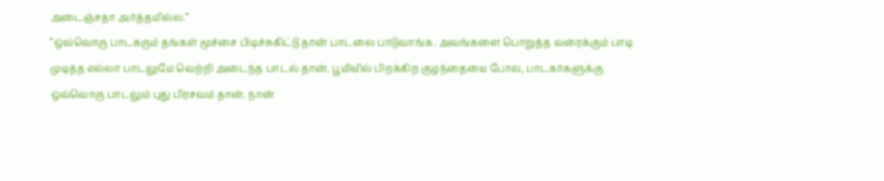அடைஞ்சதா அர்த்தமில்ல.”
“ஒவ்வொரு பாடகரும் தங்கள் மூச்சை பிடிச்சுகிட்டு தான் பாடலை பாடுவாங்க. அவங்களை பொறுத்த வரைக்கும் பாடி முடித்த எல்லா பாடலுமே வெற்றி அடைந்த பாடல் தான். பூமியில் பிறக்கிற குழந்தையை போல, பாடகர்களுக்கு ஒவ்வொரு பாடலும் புது பிரசவம் தான். நான்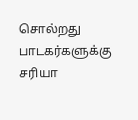சொல்றது பாடகர்களுக்கு சரியா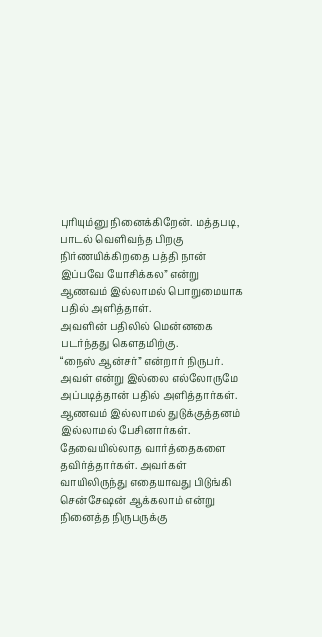புரியும்னு நினைக்கிறேன். மத்தபடி, பாடல் வெளிவந்த பிறகு நிர்ணயிக்கிறதை பத்தி நான் இப்பவே யோசிக்கல” என்று ஆணவம் இல்லாமல் பொறுமையாக பதில் அளித்தாள்.
அவளின் பதிலில் மென்னகை படர்ந்தது கௌதமிற்கு.
“நைஸ் ஆன்சர்” என்றார் நிருபர். அவள் என்று இல்லை எல்லோருமே அப்படித்தான் பதில் அளித்தார்கள். ஆணவம் இல்லாமல் துடுக்குத்தனம் இல்லாமல் பேசினார்கள். தேவையில்லாத வார்த்தைகளை தவிர்த்தார்கள். அவர்கள் வாயிலிருந்து எதையாவது பிடுங்கி சென்சேஷன் ஆக்கலாம் என்று நினைத்த நிருபருக்கு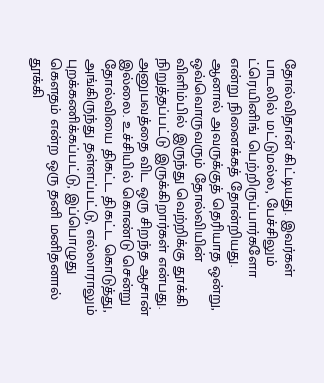தோல்விதான் கிட்டியது. இவர்கள் பாடலில் மட்டுமல்ல, பேச்சிலும் ட்ரெயினிங் பெற்றிருப்பார்களோ என்று நினைக்கத் தோன்றியது.
ஆனால் அவருக்குத் தெரியாத ஒன்று, ஒவ்வொருவரும் தோல்வியின் விளிம்பில் இருந்து வெற்றிக்கு தூக்கி நிறுத்தப்பட்டு இருக்கிறார்கள் என்பது. அனுபவத்தை விட ஒரு சிறந்த ஆசான் இல்லை. உச்சியில் கொண்டு சென்று தோல்வியை திகட்ட திகட்ட கொடுத்து, அங்கிருந்து தள்ளப்பட்டு, எல்லாராலும் புறக்கணிக்கப்பட்டு, இப்பொழுது கௌதம் என்ற ஒரு தனி மனிதனால் தூக்கி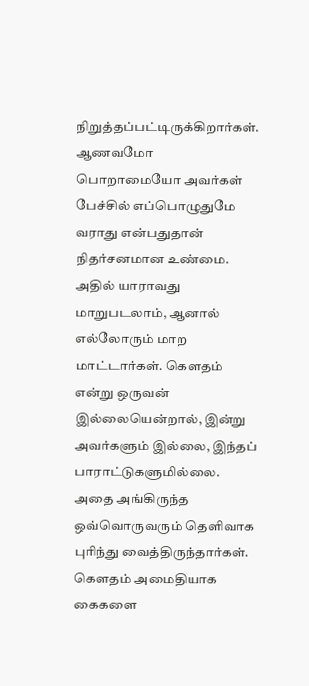நிறுத்தப்பட்டிருக்கிறார்கள்.
ஆணவமோ பொறாமையோ அவர்கள் பேச்சில் எப்பொழுதுமே வராது என்பதுதான் நிதர்சனமான உண்மை. அதில் யாராவது மாறுபடலாம், ஆனால் எல்லோரும் மாற மாட்டார்கள். கௌதம் என்று ஒருவன் இல்லையென்றால், இன்று அவர்களும் இல்லை, இந்தப் பாராட்டுகளுமில்லை. அதை அங்கிருந்த ஒவ்வொருவரும் தெளிவாக புரிந்து வைத்திருந்தார்கள்.
கௌதம் அமைதியாக கைகளை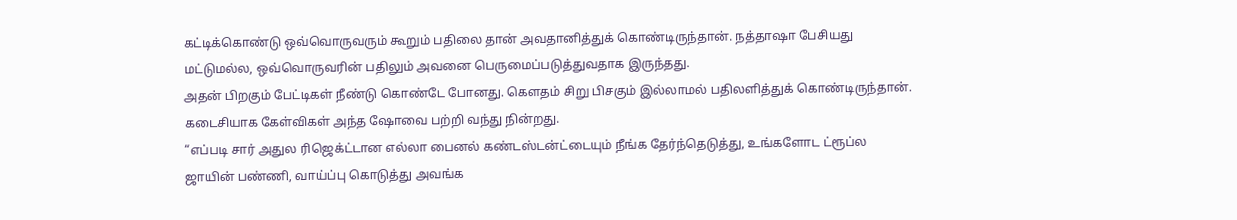கட்டிக்கொண்டு ஒவ்வொருவரும் கூறும் பதிலை தான் அவதானித்துக் கொண்டிருந்தான். நத்தாஷா பேசியது மட்டுமல்ல, ஒவ்வொருவரின் பதிலும் அவனை பெருமைப்படுத்துவதாக இருந்தது.
அதன் பிறகும் பேட்டிகள் நீண்டு கொண்டே போனது. கௌதம் சிறு பிசகும் இல்லாமல் பதிலளித்துக் கொண்டிருந்தான். கடைசியாக கேள்விகள் அந்த ஷோவை பற்றி வந்து நின்றது.
“எப்படி சார் அதுல ரிஜெக்ட்டான எல்லா பைனல் கண்டஸ்டன்ட்டையும் நீங்க தேர்ந்தெடுத்து, உங்களோட ட்ரூப்ல ஜாயின் பண்ணி, வாய்ப்பு கொடுத்து அவங்க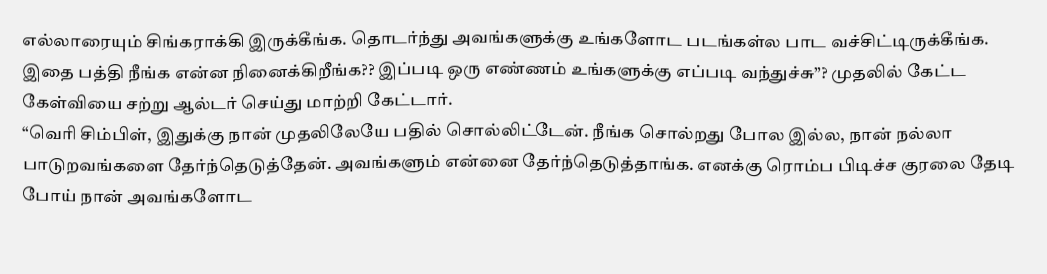எல்லாரையும் சிங்கராக்கி இருக்கீங்க. தொடர்ந்து அவங்களுக்கு உங்களோட படங்கள்ல பாட வச்சிட்டிருக்கீங்க. இதை பத்தி நீங்க என்ன நினைக்கிறீங்க?? இப்படி ஒரு எண்ணம் உங்களுக்கு எப்படி வந்துச்சு”? முதலில் கேட்ட கேள்வியை சற்று ஆல்டர் செய்து மாற்றி கேட்டார்.
“வெரி சிம்பிள், இதுக்கு நான் முதலிலேயே பதில் சொல்லிட்டேன். நீங்க சொல்றது போல இல்ல, நான் நல்லா பாடுறவங்களை தேர்ந்தெடுத்தேன். அவங்களும் என்னை தேர்ந்தெடுத்தாங்க. எனக்கு ரொம்ப பிடிச்ச குரலை தேடி போய் நான் அவங்களோட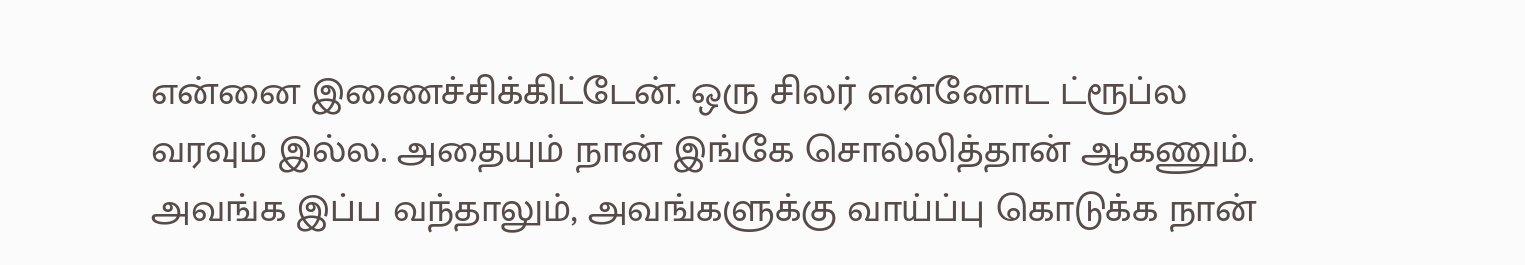என்னை இணைச்சிக்கிட்டேன். ஒரு சிலர் என்னோட ட்ரூப்ல வரவும் இல்ல. அதையும் நான் இங்கே சொல்லித்தான் ஆகணும். அவங்க இப்ப வந்தாலும், அவங்களுக்கு வாய்ப்பு கொடுக்க நான்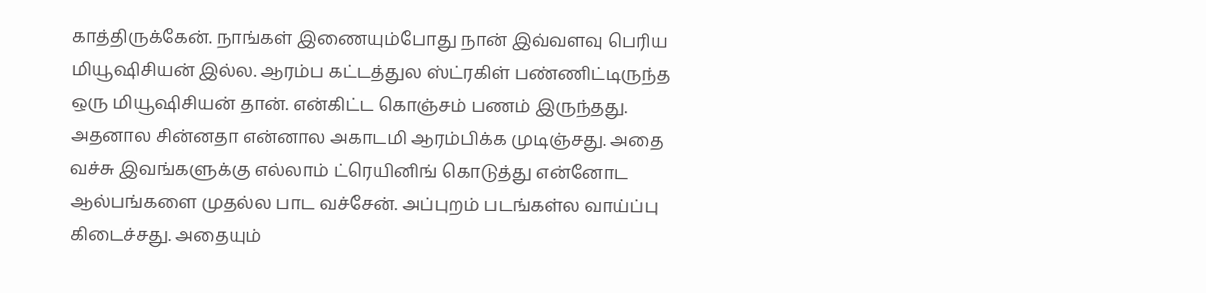காத்திருக்கேன். நாங்கள் இணையும்போது நான் இவ்வளவு பெரிய மியூஷிசியன் இல்ல. ஆரம்ப கட்டத்துல ஸ்ட்ரகிள் பண்ணிட்டிருந்த ஒரு மியூஷிசியன் தான். என்கிட்ட கொஞ்சம் பணம் இருந்தது. அதனால சின்னதா என்னால அகாடமி ஆரம்பிக்க முடிஞ்சது. அதை வச்சு இவங்களுக்கு எல்லாம் ட்ரெயினிங் கொடுத்து என்னோட ஆல்பங்களை முதல்ல பாட வச்சேன். அப்புறம் படங்கள்ல வாய்ப்பு கிடைச்சது. அதையும்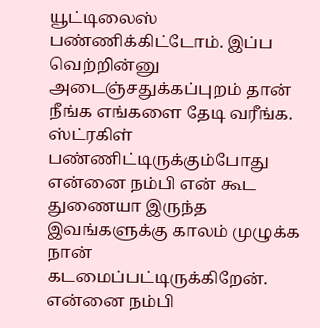யூட்டிலைஸ் பண்ணிக்கிட்டோம். இப்ப வெற்றின்னு அடைஞ்சதுக்கப்புறம் தான் நீங்க எங்களை தேடி வரீங்க. ஸ்ட்ரகிள் பண்ணிட்டிருக்கும்போது என்னை நம்பி என் கூட துணையா இருந்த இவங்களுக்கு காலம் முழுக்க நான் கடமைப்பட்டிருக்கிறேன். என்னை நம்பி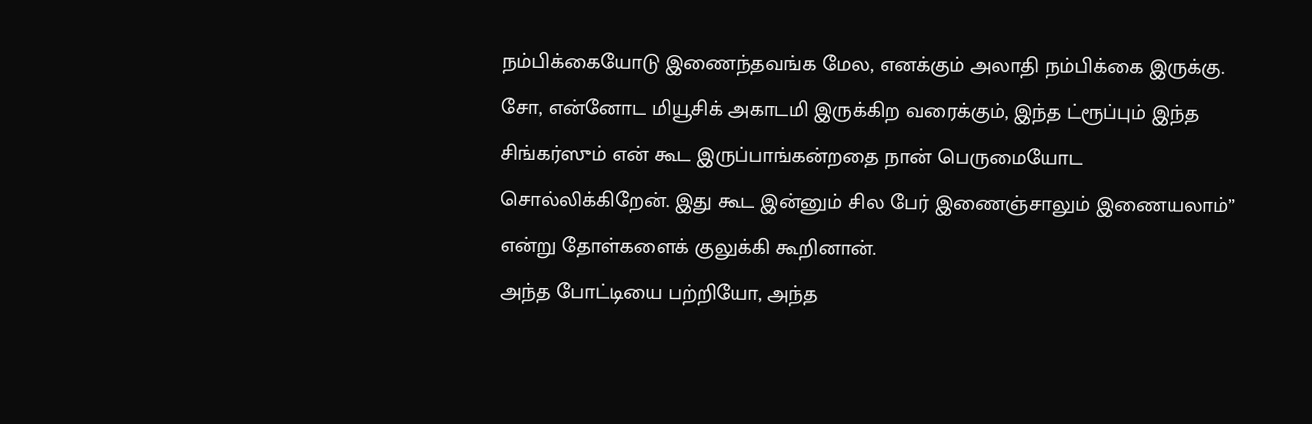நம்பிக்கையோடு இணைந்தவங்க மேல, எனக்கும் அலாதி நம்பிக்கை இருக்கு. சோ, என்னோட மியூசிக் அகாடமி இருக்கிற வரைக்கும், இந்த ட்ரூப்பும் இந்த சிங்கர்ஸும் என் கூட இருப்பாங்கன்றதை நான் பெருமையோட சொல்லிக்கிறேன். இது கூட இன்னும் சில பேர் இணைஞ்சாலும் இணையலாம்” என்று தோள்களைக் குலுக்கி கூறினான்.
அந்த போட்டியை பற்றியோ, அந்த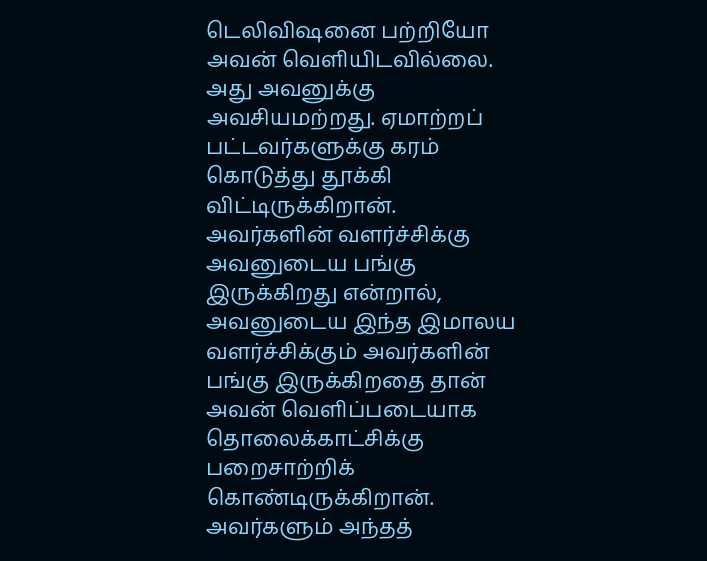டெலிவிஷனை பற்றியோ அவன் வெளியிடவில்லை. அது அவனுக்கு அவசியமற்றது. ஏமாற்றப் பட்டவர்களுக்கு கரம் கொடுத்து தூக்கி விட்டிருக்கிறான். அவர்களின் வளர்ச்சிக்கு அவனுடைய பங்கு இருக்கிறது என்றால், அவனுடைய இந்த இமாலய வளர்ச்சிக்கும் அவர்களின் பங்கு இருக்கிறதை தான் அவன் வெளிப்படையாக தொலைக்காட்சிக்கு பறைசாற்றிக் கொண்டிருக்கிறான்.
அவர்களும் அந்தத்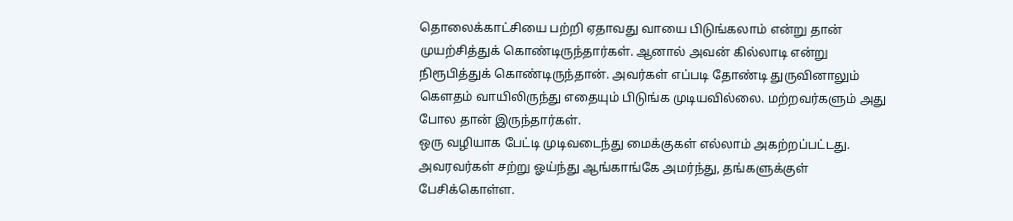தொலைக்காட்சியை பற்றி ஏதாவது வாயை பிடுங்கலாம் என்று தான் முயற்சித்துக் கொண்டிருந்தார்கள். ஆனால் அவன் கில்லாடி என்று நிரூபித்துக் கொண்டிருந்தான். அவர்கள் எப்படி தோண்டி துருவினாலும் கௌதம் வாயிலிருந்து எதையும் பிடுங்க முடியவில்லை. மற்றவர்களும் அது போல தான் இருந்தார்கள்.
ஒரு வழியாக பேட்டி முடிவடைந்து மைக்குகள் எல்லாம் அகற்றப்பட்டது. அவரவர்கள் சற்று ஓய்ந்து ஆங்காங்கே அமர்ந்து, தங்களுக்குள் பேசிக்கொள்ள.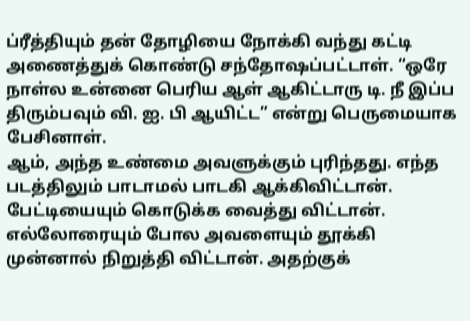ப்ரீத்தியும் தன் தோழியை நோக்கி வந்து கட்டி அணைத்துக் கொண்டு சந்தோஷப்பட்டாள். “ஒரே நாள்ல உன்னை பெரிய ஆள் ஆகிட்டாரு டி. நீ இப்ப திரும்பவும் வி. ஐ. பி ஆயிட்ட” என்று பெருமையாக பேசினாள்.
ஆம், அந்த உண்மை அவளுக்கும் புரிந்தது. எந்த படத்திலும் பாடாமல் பாடகி ஆக்கிவிட்டான். பேட்டியையும் கொடுக்க வைத்து விட்டான். எல்லோரையும் போல அவளையும் தூக்கி முன்னால் நிறுத்தி விட்டான். அதற்குக்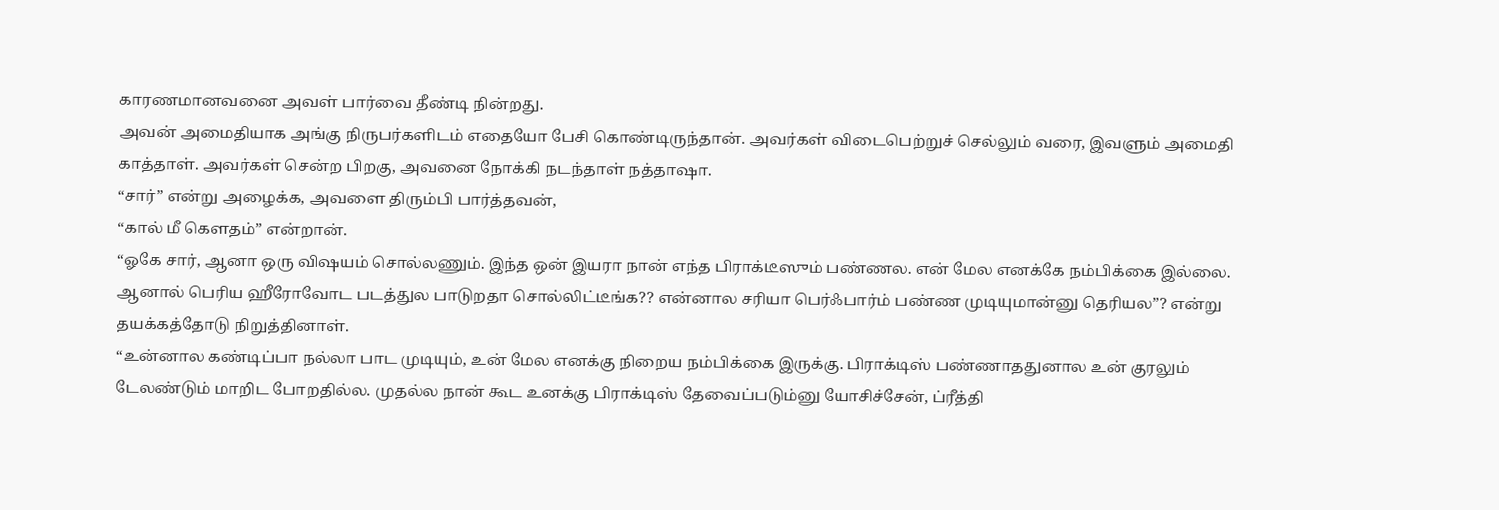காரணமானவனை அவள் பார்வை தீண்டி நின்றது.
அவன் அமைதியாக அங்கு நிருபர்களிடம் எதையோ பேசி கொண்டிருந்தான். அவர்கள் விடைபெற்றுச் செல்லும் வரை, இவளும் அமைதி காத்தாள். அவர்கள் சென்ற பிறகு, அவனை நோக்கி நடந்தாள் நத்தாஷா.
“சார்” என்று அழைக்க, அவளை திரும்பி பார்த்தவன்,
“கால் மீ கௌதம்” என்றான்.
“ஓகே சார், ஆனா ஒரு விஷயம் சொல்லணும். இந்த ஒன் இயரா நான் எந்த பிராக்டீஸும் பண்ணல. என் மேல எனக்கே நம்பிக்கை இல்லை. ஆனால் பெரிய ஹீரோவோட படத்துல பாடுறதா சொல்லிட்டீங்க?? என்னால சரியா பெர்ஃபார்ம் பண்ண முடியுமான்னு தெரியல”? என்று தயக்கத்தோடு நிறுத்தினாள்.
“உன்னால கண்டிப்பா நல்லா பாட முடியும், உன் மேல எனக்கு நிறைய நம்பிக்கை இருக்கு. பிராக்டிஸ் பண்ணாததுனால உன் குரலும் டேலண்டும் மாறிட போறதில்ல. முதல்ல நான் கூட உனக்கு பிராக்டிஸ் தேவைப்படும்னு யோசிச்சேன், ப்ரீத்தி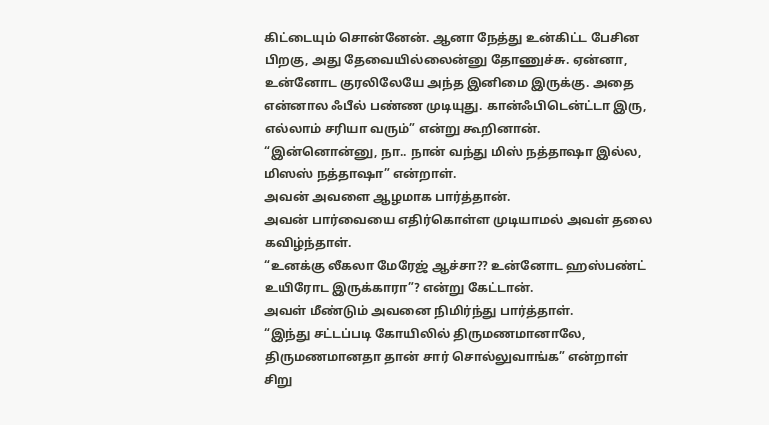கிட்டையும் சொன்னேன். ஆனா நேத்து உன்கிட்ட பேசின பிறகு, அது தேவையில்லைன்னு தோணுச்சு. ஏன்னா, உன்னோட குரலிலேயே அந்த இனிமை இருக்கு. அதை என்னால ஃபீல் பண்ண முடியுது. கான்ஃபிடென்ட்டா இரு, எல்லாம் சரியா வரும்” என்று கூறினான்.
“இன்னொன்னு, நா.. நான் வந்து மிஸ் நத்தாஷா இல்ல, மிஸஸ் நத்தாஷா” என்றாள்.
அவன் அவளை ஆழமாக பார்த்தான்.
அவன் பார்வையை எதிர்கொள்ள முடியாமல் அவள் தலை கவிழ்ந்தாள்.
“உனக்கு லீகலா மேரேஜ் ஆச்சா?? உன்னோட ஹஸ்பண்ட் உயிரோட இருக்காரா”? என்று கேட்டான்.
அவள் மீண்டும் அவனை நிமிர்ந்து பார்த்தாள்.
“இந்து சட்டப்படி கோயிலில் திருமணமானாலே, திருமணமானதா தான் சார் சொல்லுவாங்க” என்றாள் சிறு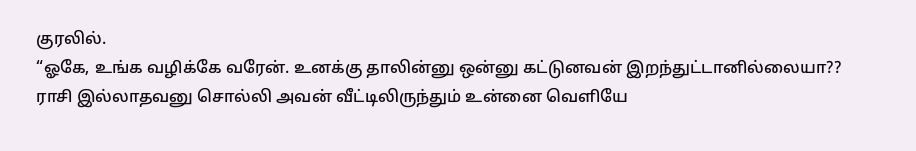குரலில்.
“ஓகே, உங்க வழிக்கே வரேன். உனக்கு தாலின்னு ஒன்னு கட்டுனவன் இறந்துட்டானில்லையா?? ராசி இல்லாதவனு சொல்லி அவன் வீட்டிலிருந்தும் உன்னை வெளியே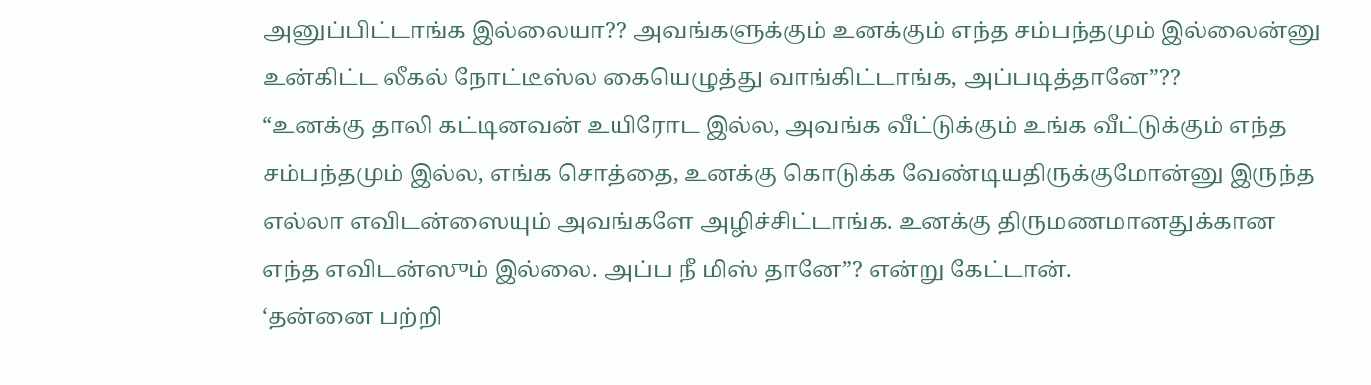அனுப்பிட்டாங்க இல்லையா?? அவங்களுக்கும் உனக்கும் எந்த சம்பந்தமும் இல்லைன்னு உன்கிட்ட லீகல் நோட்டீஸ்ல கையெழுத்து வாங்கிட்டாங்க, அப்படித்தானே”??
“உனக்கு தாலி கட்டினவன் உயிரோட இல்ல, அவங்க வீட்டுக்கும் உங்க வீட்டுக்கும் எந்த சம்பந்தமும் இல்ல, எங்க சொத்தை, உனக்கு கொடுக்க வேண்டியதிருக்குமோன்னு இருந்த எல்லா எவிடன்ஸையும் அவங்களே அழிச்சிட்டாங்க. உனக்கு திருமணமானதுக்கான எந்த எவிடன்ஸும் இல்லை. அப்ப நீ மிஸ் தானே”? என்று கேட்டான்.
‘தன்னை பற்றி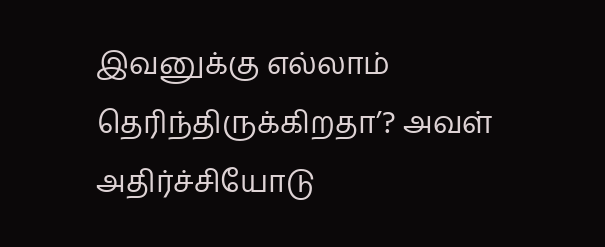இவனுக்கு எல்லாம் தெரிந்திருக்கிறதா’? அவள் அதிர்ச்சியோடு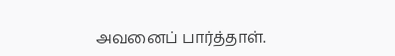அவனைப் பார்த்தாள்.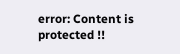error: Content is protected !!